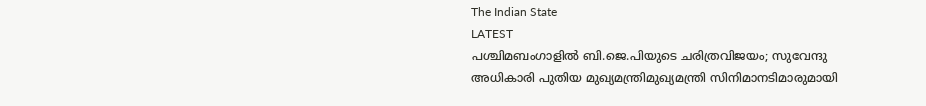The Indian State
LATEST
പശ്ചിമബംഗാളിൽ ബി.ജെ.പിയുടെ ചരിത്രവിജയം; സുവേന്ദു അധികാരി പുതിയ മുഖ്യമന്ത്രിമുഖ്യമന്ത്രി സിനിമാനടിമാരുമായി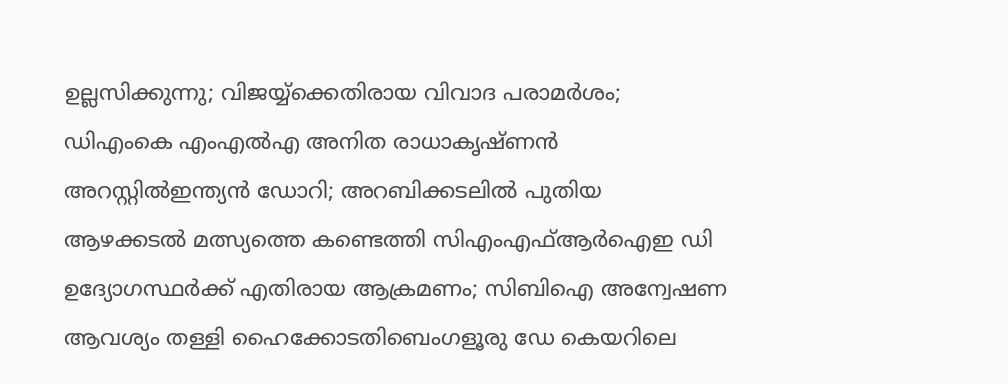ഉല്ലസിക്കുന്നു; വിജയ്യ്‌ക്കെതിരായ വിവാദ പരാമർശം; ഡിഎംകെ എംഎൽഎ അനിത രാധാകൃഷ്ണൻ അറസ്റ്റിൽഇന്ത്യന്‍ ഡോറി; അറബിക്കടലില്‍ പുതിയ ആഴക്കടല്‍ മത്സ്യത്തെ കണ്ടെത്തി സിഎംഎഫ്ആര്‍ഐഇ ഡി ഉദ്യോഗസ്ഥര്‍ക്ക് എതിരായ ആക്രമണം; സിബിഐ അന്വേഷണ ആവശ്യം തള്ളി ഹൈക്കോടതിബെംഗളൂരു ഡേ കെയറിലെ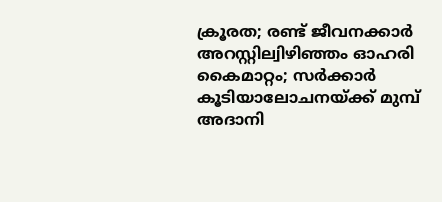ക്രൂരത; രണ്ട് ജീവനക്കാര്‍ അറസ്റ്റില്വിഴിഞ്ഞം ഓഹരി കൈമാറ്റം; സർക്കാർ കൂടിയാലോചനയ്ക്ക് മുമ്പ് അദാനി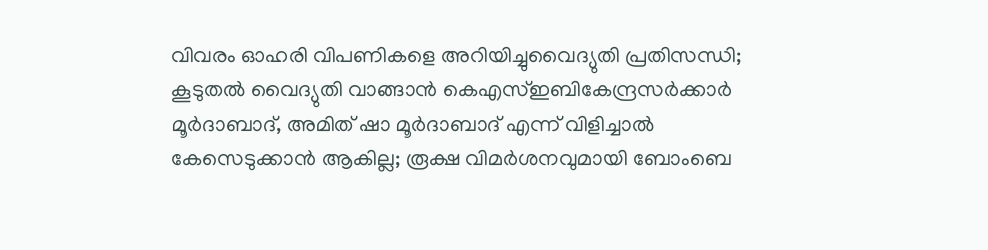വിവരം ഓഹരി വിപണികളെ അറിയിച്ചുവൈദ്യുതി പ്രതിസന്ധി; കൂടുതൽ വൈദ്യുതി വാങ്ങാൻ കെഎസ്ഇബികേന്ദ്രസർക്കാർ മൂർദാബാദ്, അമിത് ഷാ മൂർദാബാദ് എന്ന് വിളിച്ചാൽ കേസെടുക്കാൻ ആകില്ല; രൂക്ഷ വിമർശനവുമായി ബോംബെ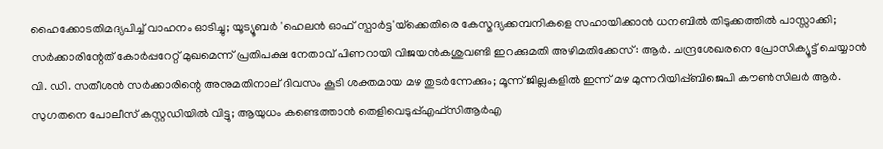ഹൈക്കോടതിമദ്യപിച്ച് വാഹനം ഓടിച്ചു; യൂട്യൂബര്‍ 'ഹെലന്‍ ഓഫ് സ്പാര്‍ട്ട'യ്‌ക്കെതിരെ കേസ്മദ്യക്കമ്പനികളെ സഹായിക്കാൻ ധനബിൽ തിടുക്കത്തിൽ പാസ്സാക്കി; സർക്കാരിന്റേത് കോർപ്പറേറ്റ് മുഖമെന്ന് പ്രതിപക്ഷ നേതാവ് പിണറായി വിജയൻകശുവണ്ടി ഇറക്കുമതി അഴിമതിക്കേസ്: ആർ. ചന്ദ്രശേഖരനെ പ്രോസിക്യൂട്ട് ചെയ്യാൻ വി. ഡി. സതീശൻ സർക്കാരിന്റെ അനുമതിനാല് ദിവസം കൂടി ശക്തമായ മഴ തുടര്‍ന്നേക്കും; മൂന്ന് ജില്ലകളില്‍ ഇന്ന് മഴ മുന്നറിയിപ്പ്ബിജെപി കൗൺസിലർ ആർ. സുഗതനെ പോലീസ് കസ്റ്റഡിയിൽ വിട്ടു; ആയുധം കണ്ടെത്താൻ തെളിവെടുപ്പ്എഫ്സിആർഎ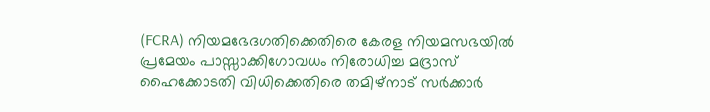(FCRA) നിയമഭേദഗതിക്കെതിരെ കേരള നിയമസഭയിൽ പ്രമേയം പാസ്സാക്കിഗോവധം നിരോധിച്ച മദ്രാസ് ഹൈക്കോടതി വിധിക്കെതിരെ തമിഴ്‌നാട് സര്‍ക്കാര്‍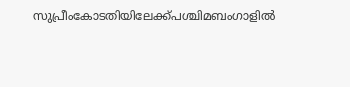സുപ്രീംകോടതിയിലേക്ക്പശ്ചിമബംഗാളിൽ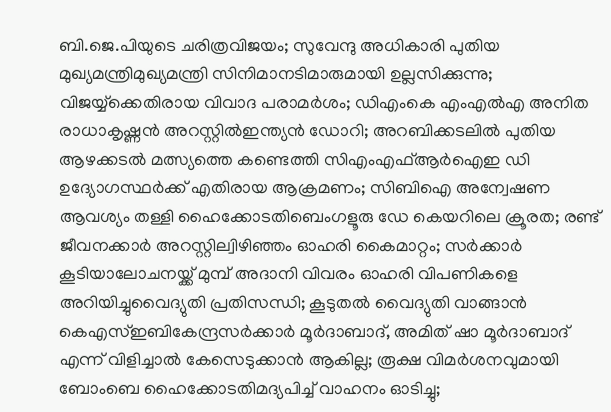ബി.ജെ.പിയുടെ ചരിത്രവിജയം; സുവേന്ദു അധികാരി പുതിയ മുഖ്യമന്ത്രിമുഖ്യമന്ത്രി സിനിമാനടിമാരുമായി ഉല്ലസിക്കുന്നു; വിജയ്യ്‌ക്കെതിരായ വിവാദ പരാമർശം; ഡിഎംകെ എംഎൽഎ അനിത രാധാകൃഷ്ണൻ അറസ്റ്റിൽഇന്ത്യന്‍ ഡോറി; അറബിക്കടലില്‍ പുതിയ ആഴക്കടല്‍ മത്സ്യത്തെ കണ്ടെത്തി സിഎംഎഫ്ആര്‍ഐഇ ഡി ഉദ്യോഗസ്ഥര്‍ക്ക് എതിരായ ആക്രമണം; സിബിഐ അന്വേഷണ ആവശ്യം തള്ളി ഹൈക്കോടതിബെംഗളൂരു ഡേ കെയറിലെ ക്രൂരത; രണ്ട് ജീവനക്കാര്‍ അറസ്റ്റില്വിഴിഞ്ഞം ഓഹരി കൈമാറ്റം; സർക്കാർ കൂടിയാലോചനയ്ക്ക് മുമ്പ് അദാനി വിവരം ഓഹരി വിപണികളെ അറിയിച്ചുവൈദ്യുതി പ്രതിസന്ധി; കൂടുതൽ വൈദ്യുതി വാങ്ങാൻ കെഎസ്ഇബികേന്ദ്രസർക്കാർ മൂർദാബാദ്, അമിത് ഷാ മൂർദാബാദ് എന്ന് വിളിച്ചാൽ കേസെടുക്കാൻ ആകില്ല; രൂക്ഷ വിമർശനവുമായി ബോംബെ ഹൈക്കോടതിമദ്യപിച്ച് വാഹനം ഓടിച്ചു;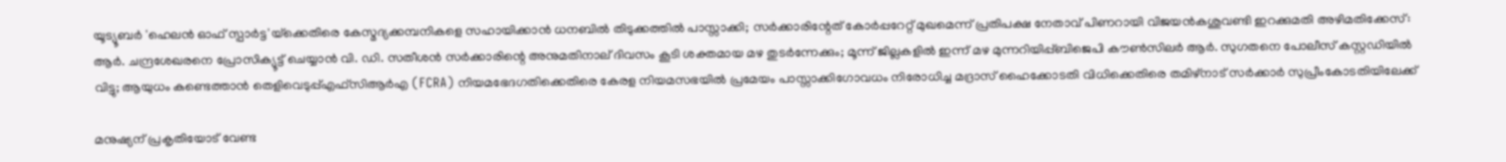യൂട്യൂബര്‍ 'ഹെലന്‍ ഓഫ് സ്പാര്‍ട്ട'യ്‌ക്കെതിരെ കേസ്മദ്യക്കമ്പനികളെ സഹായിക്കാൻ ധനബിൽ തിടുക്കത്തിൽ പാസ്സാക്കി; സർക്കാരിന്റേത് കോർപ്പറേറ്റ് മുഖമെന്ന് പ്രതിപക്ഷ നേതാവ് പിണറായി വിജയൻകശുവണ്ടി ഇറക്കുമതി അഴിമതിക്കേസ്: ആർ. ചന്ദ്രശേഖരനെ പ്രോസിക്യൂട്ട് ചെയ്യാൻ വി. ഡി. സതീശൻ സർക്കാരിന്റെ അനുമതിനാല് ദിവസം കൂടി ശക്തമായ മഴ തുടര്‍ന്നേക്കും; മൂന്ന് ജില്ലകളില്‍ ഇന്ന് മഴ മുന്നറിയിപ്പ്ബിജെപി കൗൺസിലർ ആർ. സുഗതനെ പോലീസ് കസ്റ്റഡിയിൽ വിട്ടു; ആയുധം കണ്ടെത്താൻ തെളിവെടുപ്പ്എഫ്സിആർഎ (FCRA) നിയമഭേദഗതിക്കെതിരെ കേരള നിയമസഭയിൽ പ്രമേയം പാസ്സാക്കിഗോവധം നിരോധിച്ച മദ്രാസ് ഹൈക്കോടതി വിധിക്കെതിരെ തമിഴ്‌നാട് സര്‍ക്കാര്‍ സുപ്രീംകോടതിയിലേക്ക്

മനുഷ്യന് പ്രകൃതിയോട് വേണ്ട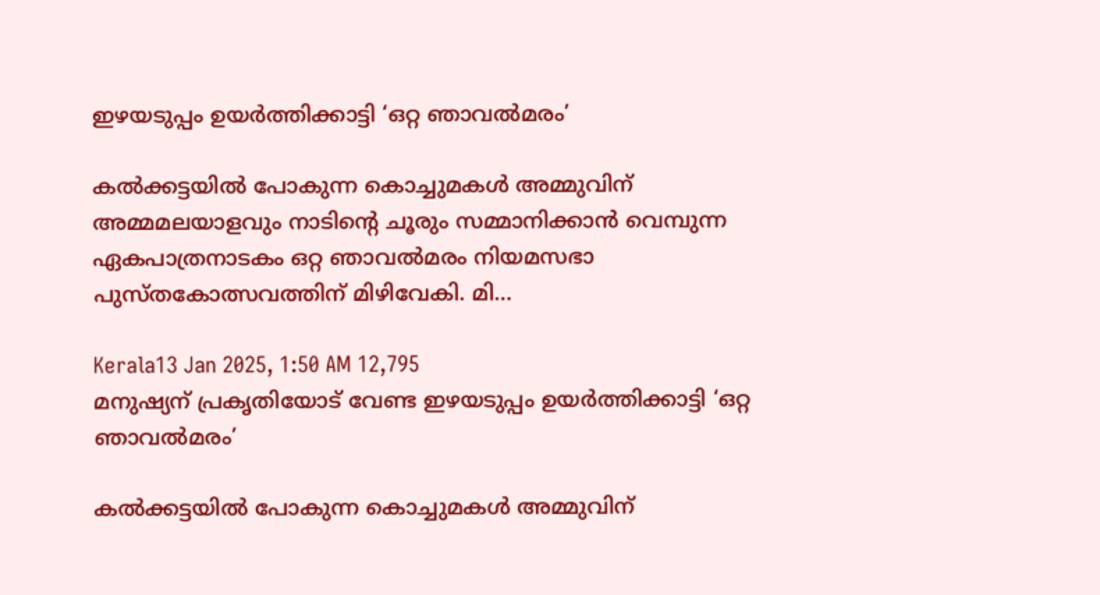ഇഴയടുപ്പം ഉയര്‍ത്തിക്കാട്ടി ‘ഒറ്റ ഞാവല്‍മരം’

കല്‍ക്കട്ടയില്‍ പോകുന്ന കൊച്ചുമകള്‍ അമ്മുവിന് അമ്മമലയാളവും നാടിന്റെ ചൂരും സമ്മാനിക്കാന്‍ വെമ്പുന്ന ഏകപാത്രനാടകം ഒറ്റ ഞാവല്‍മരം നിയമസഭാ പുസ്തകോത്സവത്തിന് മിഴിവേകി. മി…

Kerala13 Jan 2025, 1:50 AM 12,795
മനുഷ്യന് പ്രകൃതിയോട് വേണ്ട ഇഴയടുപ്പം ഉയര്‍ത്തിക്കാട്ടി ‘ഒറ്റ ഞാവല്‍മരം’

കല്‍ക്കട്ടയില്‍ പോകുന്ന കൊച്ചുമകള്‍ അമ്മുവിന്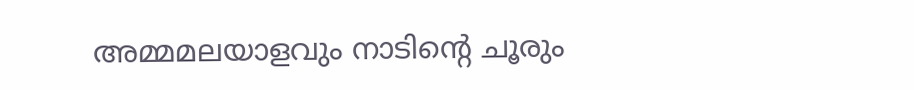അമ്മമലയാളവും നാടിന്റെ ചൂരും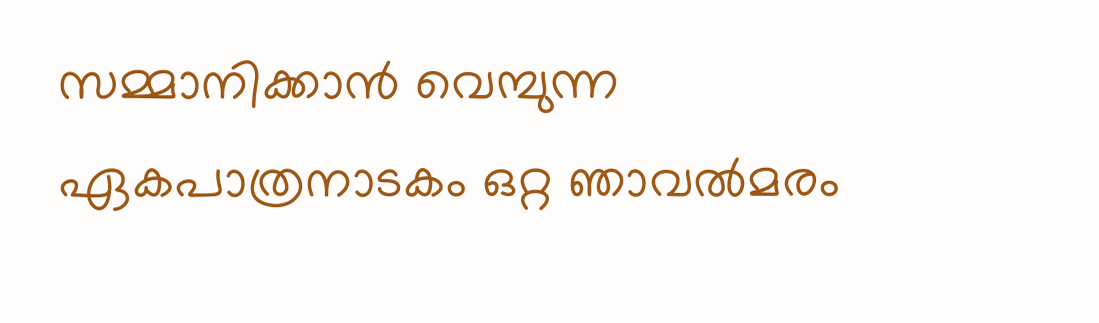സമ്മാനിക്കാന്‍ വെമ്പുന്ന ഏകപാത്രനാടകം ഒറ്റ ഞാവല്‍മരം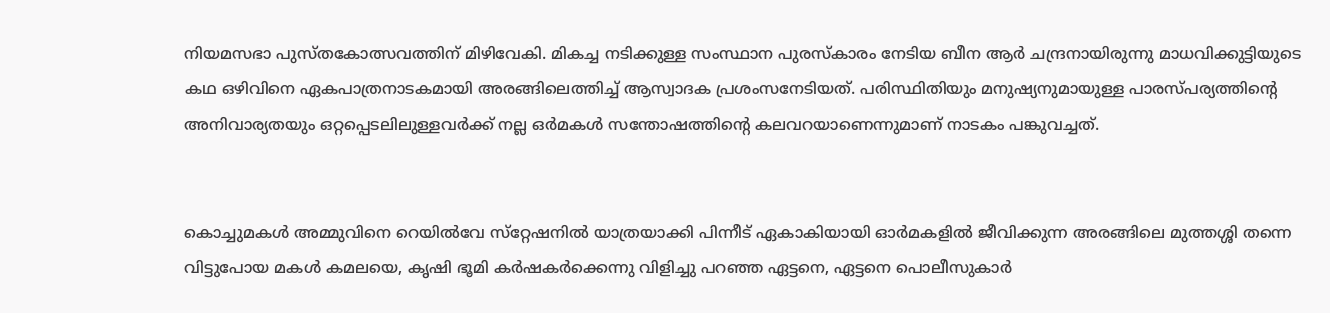നിയമസഭാ പുസ്തകോത്സവത്തിന് മിഴിവേകി. മികച്ച നടിക്കുള്ള സംസ്ഥാന പുരസ്‌കാരം നേടിയ ബീന ആര്‍ ചന്ദ്രനായിരുന്നു മാധവിക്കുട്ടിയുടെ കഥ ഒഴിവിനെ ഏകപാത്രനാടകമായി അരങ്ങിലെത്തിച്ച് ആസ്വാദക പ്രശംസനേടിയത്. പരിസ്ഥിതിയും മനുഷ്യനുമായുള്ള പാരസ്പര്യത്തിന്റെ അനിവാര്യതയും ഒറ്റപ്പെടലിലുള്ളവര്‍ക്ക് നല്ല ഒര്‍മകള്‍ സന്തോഷത്തിന്റെ കലവറയാണെന്നുമാണ് നാടകം പങ്കുവച്ചത്.


കൊച്ചുമകള്‍ അമ്മുവിനെ റെയില്‍വേ സ്‌റ്റേഷനില്‍ യാത്രയാക്കി പിന്നീട് ഏകാകിയായി ഓര്‍മകളില്‍ ജീവിക്കുന്ന അരങ്ങിലെ മുത്തശ്ശി തന്നെ വിട്ടുപോയ മകള്‍ കമലയെ, കൃഷി ഭൂമി കര്‍ഷകര്‍ക്കെന്നു വിളിച്ചു പറഞ്ഞ ഏട്ടനെ, ഏട്ടനെ പൊലീസുകാര്‍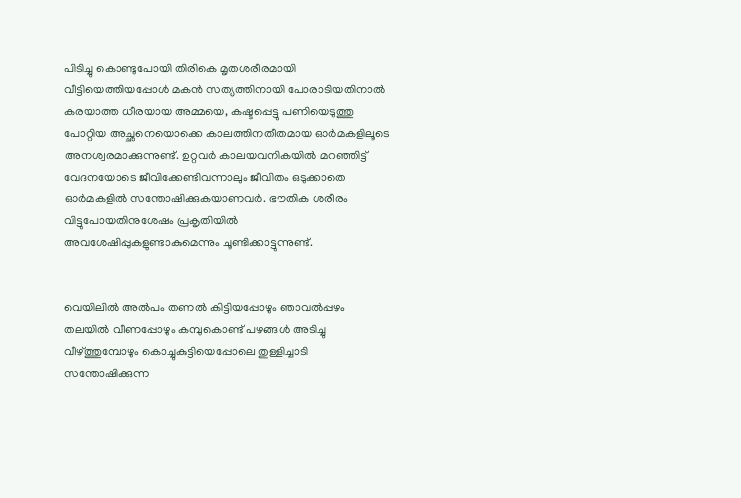പിടിച്ചു കൊണ്ടുപോയി തിരികെ മൃതശരീരമായി വീട്ടിയെത്തിയപ്പോള്‍ മകന്‍ സത്യത്തിനായി പോരാടിയതിനാല്‍ കരയാത്ത ധീരയായ അമ്മയെ, കഷ്ടപ്പെട്ടു പണിയെടുത്തു പോറ്റിയ അച്ഛനെയൊക്കെ കാലത്തിനതീതമായ ഓര്‍മകളിലൂടെ അനശ്വരമാക്കുന്നുണ്ട്. ഉറ്റവര്‍ കാലയവനികയില്‍ മറഞ്ഞിട്ട് വേദനയോടെ ജീവിക്കേണ്ടിവന്നാലും ജീവിതം ഒടുക്കാതെ ഓര്‍മകളില്‍ സന്തോഷിക്കുകയാണവര്‍. ഭൗതിക ശരീരം വിട്ടുപോയതിനുശേഷം പ്രകൃതിയില്‍ അവശേഷിപ്പുകളുണ്ടാകുമെന്നും ചൂണ്ടിക്കാട്ടുന്നുണ്ട്.


വെയിലില്‍ അല്‍പം തണല്‍ കിട്ടിയപ്പോഴും ഞാവല്‍പ്പഴം തലയില്‍ വീണപ്പോഴും കമ്പുകൊണ്ട് പഴങ്ങള്‍ അടിച്ചു വീഴ്ത്തുമ്പോഴും കൊച്ചുകുട്ടിയെപ്പോലെ തുള്ളിച്ചാടി സന്തോഷിക്കുന്ന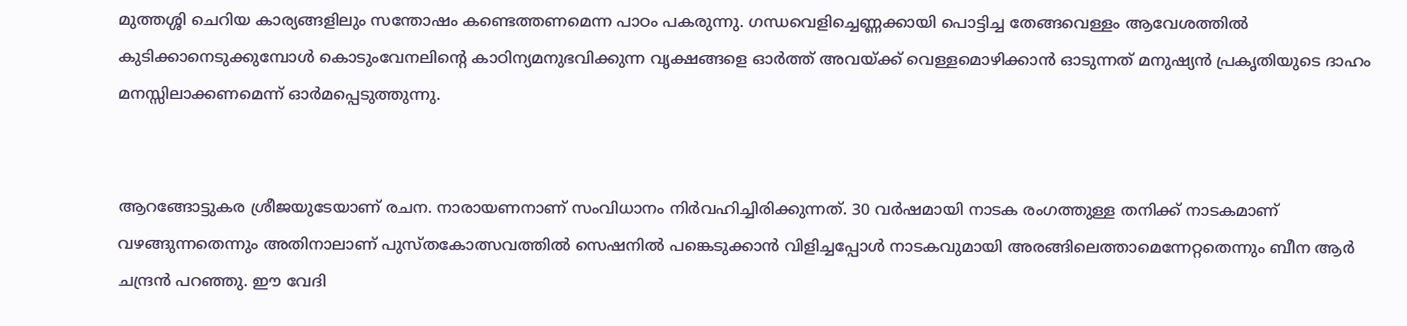മുത്തശ്ശി ചെറിയ കാര്യങ്ങളിലും സന്തോഷം കണ്ടെത്തണമെന്ന പാഠം പകരുന്നു. ഗന്ധവെളിച്ചെണ്ണക്കായി പൊട്ടിച്ച തേങ്ങവെള്ളം ആവേശത്തില്‍ കുടിക്കാനെടുക്കുമ്പോള്‍ കൊടുംവേനലിന്റെ കാഠിന്യമനുഭവിക്കുന്ന വൃക്ഷങ്ങളെ ഓര്‍ത്ത് അവയ്ക്ക് വെള്ളമൊഴിക്കാന്‍ ഓടുന്നത് മനുഷ്യന്‍ പ്രകൃതിയുടെ ദാഹം മനസ്സിലാക്കണമെന്ന് ഓര്‍മപ്പെടുത്തുന്നു.


ആറങ്ങോട്ടുകര ശ്രീജയുടേയാണ് രചന. നാരായണനാണ് സംവിധാനം നിര്‍വഹിച്ചിരിക്കുന്നത്. 30 വര്‍ഷമായി നാടക രംഗത്തുള്ള തനിക്ക് നാടകമാണ് വഴങ്ങുന്നതെന്നും അതിനാലാണ് പുസ്തകോത്സവത്തില്‍ സെഷനില്‍ പങ്കെടുക്കാന്‍ വിളിച്ചപ്പോള്‍ നാടകവുമായി അരങ്ങിലെത്താമെന്നേറ്റതെന്നും ബീന ആര്‍ ചന്ദ്രന്‍ പറഞ്ഞു. ഈ വേദി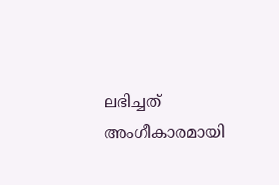ലഭിച്ചത് അംഗീകാരമായി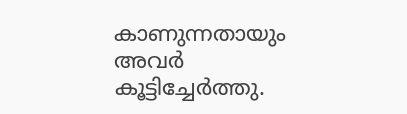കാണുന്നതായും അവര്‍ കൂട്ടിച്ചേര്‍ത്തു.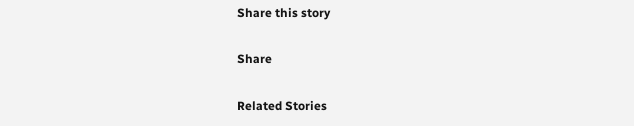Share this story

Share

Related Stories